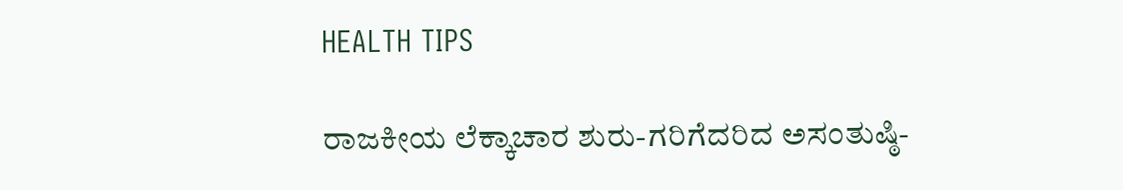HEALTH TIPS

ರಾಜಕೀಯ ಲೆಕ್ಕಾಚಾರ ಶುರು-ಗರಿಗೆದರಿದ ಅಸಂತುಷ್ಠಿ-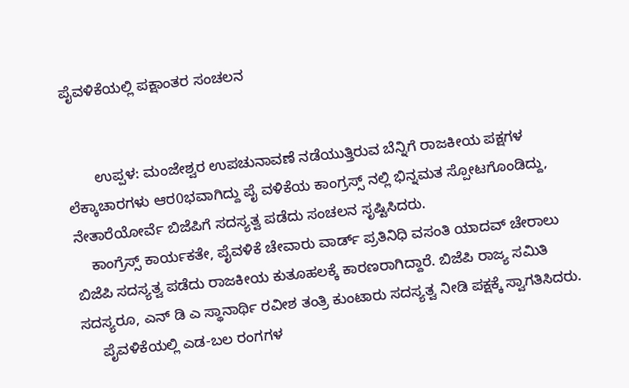ಪೈವಳಿಕೆಯಲ್ಲಿ ಪಕ್ಷಾಂತರ ಸಂಚಲನ


       ಉಪ್ಪಳ: ಮಂಜೇಶ್ವರ ಉಪಚುನಾವಣೆ ನಡೆಯುತ್ತಿರುವ ಬೆನ್ನಿಗೆ ರಾಜಕೀಯ ಪಕ್ಷಗಳ ಲೆಕ್ಕಾಚಾರಗಳು ಆರ0ಭವಾಗಿದ್ದು ಪೈ ವಳಿಕೆಯ ಕಾಂಗ್ರಸ್ಸ್ ನಲ್ಲಿ ಭಿನ್ನಮತ ಸ್ಪೋಟಗೊಂಡಿದ್ದು, ನೇತಾರೆಯೋರ್ವೆ ಬಿಜೆಪಿಗೆ ಸದಸ್ಯತ್ವ ಪಡೆದು ಸಂಚಲನ ಸೃಷ್ಟಿಸಿದರು.
    ಕಾಂಗ್ರೆಸ್ಸ್ ಕಾರ್ಯಕತೇ, ಪೈವಳಿಕೆ ಚೇವಾರು ವಾರ್ಡ್ ಪ್ರತಿನಿಧಿ ವಸಂತಿ ಯಾದವ್ ಚೇರಾಲು ಬಿಜೆಪಿ ಸದಸ್ಯತ್ವ ಪಡೆದು ರಾಜಕೀಯ ಕುತೂಹಲಕ್ಕೆ ಕಾರಣರಾಗಿದ್ದಾರೆ. ಬಿಜೆಪಿ ರಾಜ್ಯ ಸಮಿತಿ ಸದಸ್ಯರೂ, ಎನ್ ಡಿ ಎ ಸ್ಥಾನಾರ್ಥಿ ರವೀಶ ತಂತ್ರಿ ಕುಂಟಾರು ಸದಸ್ಯತ್ವ ನೀಡಿ ಪಕ್ಷಕ್ಕೆ ಸ್ವಾಗತಿಸಿದರು.
     ಪೈವಳಿಕೆಯಲ್ಲಿ ಎಡ-ಬಲ ರಂಗಗಳ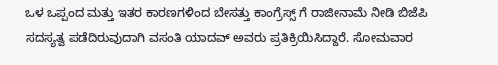ಒಳ ಒಪ್ಪಂದ ಮತ್ತು ಇತರ ಕಾರಣಗಳಿಂದ ಬೇಸತ್ತು ಕಾಂಗ್ರೆಸ್ಸ್ ಗೆ ರಾಜೀನಾಮೆ ನೀಡಿ ಬಿಜೆಪಿ ಸದಸ್ಯತ್ವ ಪಡೆದಿರುವುದಾಗಿ ವಸಂತಿ ಯಾದವ್ ಅವರು ಪ್ರತಿಕ್ರಿಯಿಸಿದ್ದಾರೆ. ಸೋಮವಾರ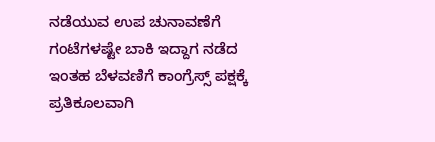ನಡೆಯುವ ಉಪ ಚುನಾವಣೆಗೆ ಗಂಟೆಗಳಷ್ಟೇ ಬಾಕಿ ಇದ್ದಾಗ ನಡೆದ ಇಂತಹ ಬೆಳವಣಿಗೆ ಕಾಂಗ್ರೆಸ್ಸ್ ಪಕ್ಷಕ್ಕೆ ಪ್ರತಿಕೂಲವಾಗಿ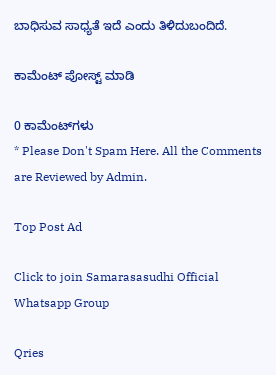ಬಾಧಿಸುವ ಸಾಧ್ಯತೆ ಇದೆ ಎಂದು ತಿಳಿದುಬಂದಿದೆ.

ಕಾಮೆಂಟ್‌‌ ಪೋಸ್ಟ್‌ ಮಾಡಿ

0 ಕಾಮೆಂಟ್‌ಗಳು
* Please Don't Spam Here. All the Comments are Reviewed by Admin.

Top Post Ad

Click to join Samarasasudhi Official Whatsapp Group

Qries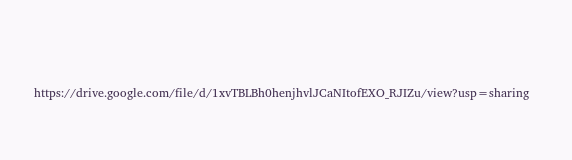https://drive.google.com/file/d/1xvTBLBh0henjhvlJCaNItofEXO_RJIZu/view?usp=sharing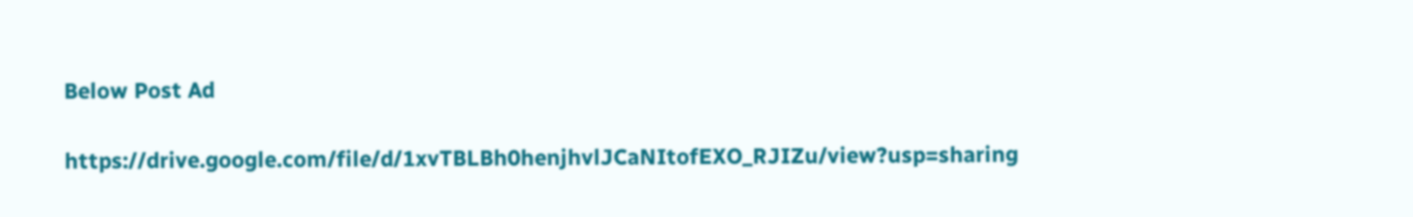Below Post Ad

https://drive.google.com/file/d/1xvTBLBh0henjhvlJCaNItofEXO_RJIZu/view?usp=sharing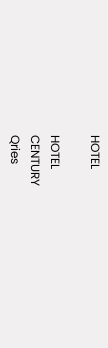HOTEL

HOTEL
CENTURY
Qries